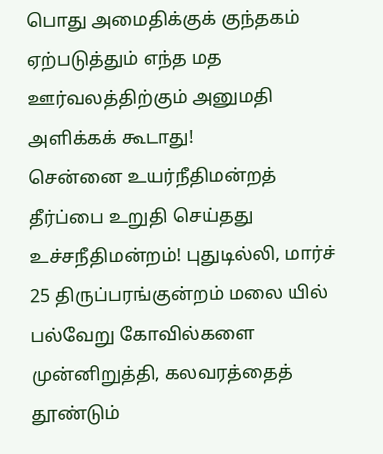பொது அமைதிக்குக் குந்தகம் ஏற்படுத்தும் எந்த மத ஊர்வலத்திற்கும் அனுமதி அளிக்கக் கூடாது!
சென்னை உயர்நீதிமன்றத் தீர்ப்பை உறுதி செய்தது உச்சநீதிமன்றம்! புதுடில்லி, மார்ச் 25 திருப்பரங்குன்றம் மலை யில் பல்வேறு கோவில்களை முன்னிறுத்தி, கலவரத்தைத் தூண்டும்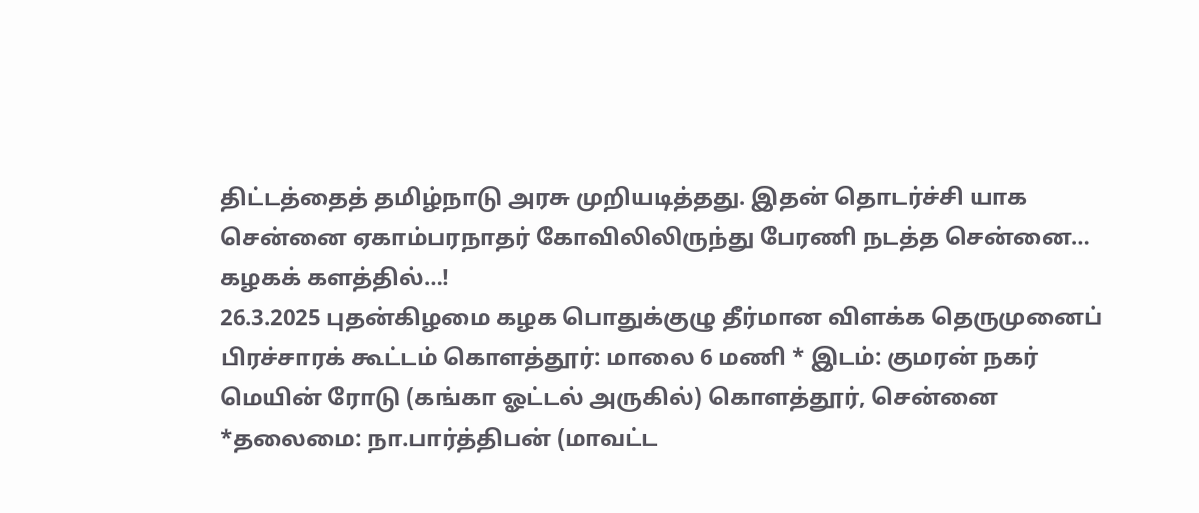திட்டத்தைத் தமிழ்நாடு அரசு முறியடித்தது. இதன் தொடர்ச்சி யாக சென்னை ஏகாம்பரநாதர் கோவிலிலிருந்து பேரணி நடத்த சென்னை…
கழகக் களத்தில்…!
26.3.2025 புதன்கிழமை கழக பொதுக்குழு தீர்மான விளக்க தெருமுனைப் பிரச்சாரக் கூட்டம் கொளத்தூர்: மாலை 6 மணி * இடம்: குமரன் நகர் மெயின் ரோடு (கங்கா ஓட்டல் அருகில்) கொளத்தூர், சென்னை *தலைமை: நா.பார்த்திபன் (மாவட்ட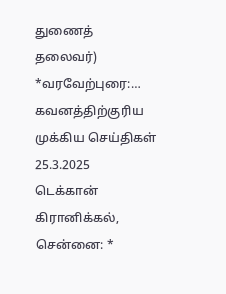துணைத் தலைவர்) *வரவேற்புரை:…
கவனத்திற்குரிய முக்கிய செய்திகள் 25.3.2025
டெக்கான் கிரானிக்கல், சென்னை: *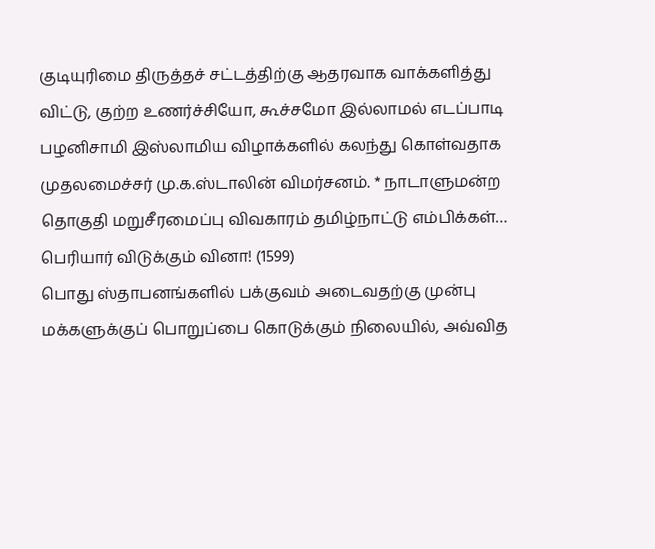குடியுரிமை திருத்தச் சட்டத்திற்கு ஆதரவாக வாக்களித்து விட்டு, குற்ற உணர்ச்சியோ, கூச்சமோ இல்லாமல் எடப்பாடி பழனிசாமி இஸ்லாமிய விழாக்களில் கலந்து கொள்வதாக முதலமைச்சர் மு.க.ஸ்டாலின் விமர்சனம். * நாடாளுமன்ற தொகுதி மறுசீரமைப்பு விவகாரம் தமிழ்நாட்டு எம்பிக்கள்…
பெரியார் விடுக்கும் வினா! (1599)
பொது ஸ்தாபனங்களில் பக்குவம் அடைவதற்கு முன்பு மக்களுக்குப் பொறுப்பை கொடுக்கும் நிலையில், அவ்வித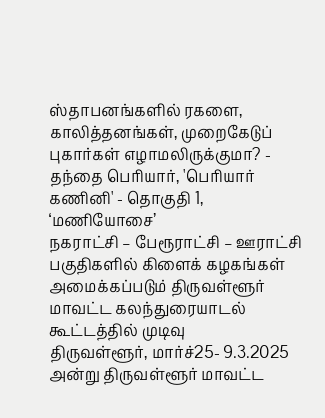ஸ்தாபனங்களில் ரகளை, காலித்தனங்கள், முறைகேடுப் புகார்கள் எழாமலிருக்குமா? - தந்தை பெரியார், 'பெரியார் கணினி' - தொகுதி 1, ‘மணியோசை’
நகராட்சி – பேரூராட்சி – ஊராட்சி பகுதிகளில் கிளைக் கழகங்கள் அமைக்கப்படும் திருவள்ளூர் மாவட்ட கலந்துரையாடல் கூட்டத்தில் முடிவு
திருவள்ளூர், மார்ச்25- 9.3.2025 அன்று திருவள்ளூர் மாவட்ட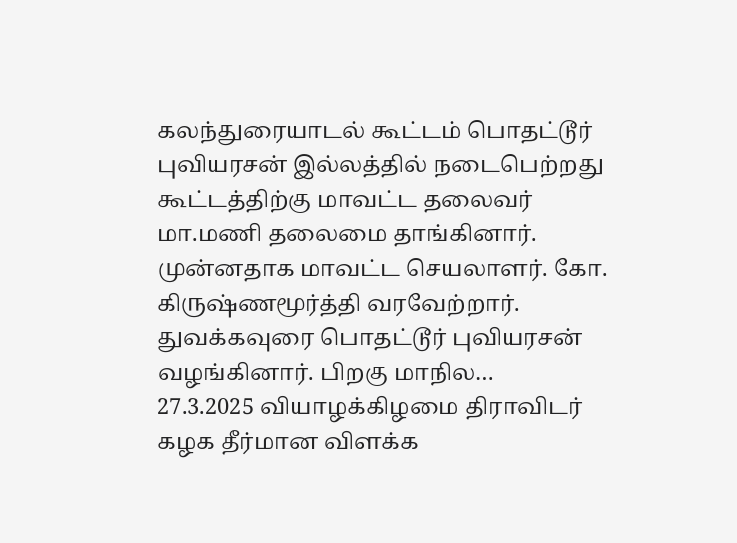கலந்துரையாடல் கூட்டம் பொதட்டூர் புவியரசன் இல்லத்தில் நடைபெற்றது கூட்டத்திற்கு மாவட்ட தலைவர் மா.மணி தலைமை தாங்கினார். முன்னதாக மாவட்ட செயலாளர். கோ. கிருஷ்ணமூர்த்தி வரவேற்றார். துவக்கவுரை பொதட்டூர் புவியரசன் வழங்கினார். பிறகு மாநில…
27.3.2025 வியாழக்கிழமை திராவிடர் கழக தீர்மான விளக்க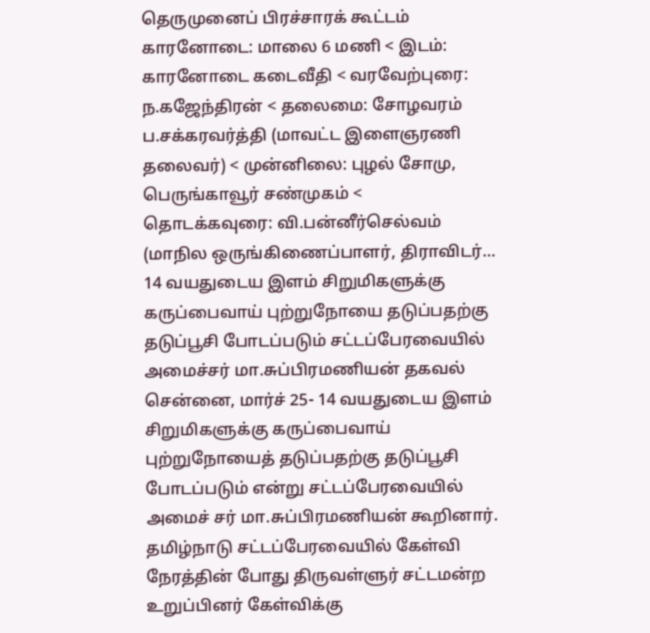தெருமுனைப் பிரச்சாரக் கூட்டம்
காரனோடை: மாலை 6 மணி < இடம்: காரனோடை கடைவீதி < வரவேற்புரை: ந.கஜேந்திரன் < தலைமை: சோழவரம் ப.சக்கரவர்த்தி (மாவட்ட இளைஞரணி தலைவர்) < முன்னிலை: புழல் சோமு, பெருங்காவூர் சண்முகம் < தொடக்கவுரை: வி.பன்னீர்செல்வம் (மாநில ஒருங்கிணைப்பாளர், திராவிடர்…
14 வயதுடைய இளம் சிறுமிகளுக்கு கருப்பைவாய் புற்றுநோயை தடுப்பதற்கு தடுப்பூசி போடப்படும் சட்டப்பேரவையில் அமைச்சர் மா.சுப்பிரமணியன் தகவல்
சென்னை, மார்ச் 25- 14 வயதுடைய இளம் சிறுமிகளுக்கு கருப்பைவாய் புற்றுநோயைத் தடுப்பதற்கு தடுப்பூசி போடப்படும் என்று சட்டப்பேரவையில் அமைச் சர் மா.சுப்பிரமணியன் கூறினார். தமிழ்நாடு சட்டப்பேரவையில் கேள்வி நேரத்தின் போது திருவள்ளுர் சட்டமன்ற உறுப்பினர் கேள்விக்கு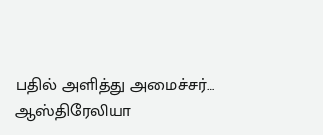பதில் அளித்து அமைச்சர்…
ஆஸ்திரேலியா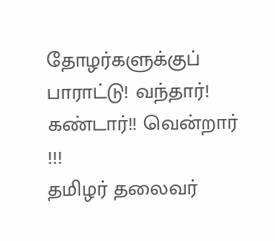தோழர்களுக்குப் பாராட்டு! வந்தார்! கண்டார்!! வென்றார் !!!
தமிழர் தலைவர்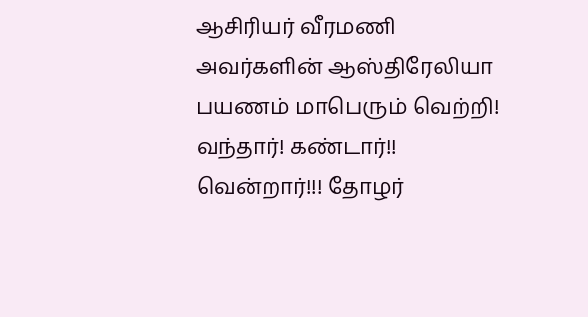ஆசிரியர் வீரமணி அவர்களின் ஆஸ்திரேலியா பயணம் மாபெரும் வெற்றி! வந்தார்! கண்டார்!! வென்றார்!!! தோழர்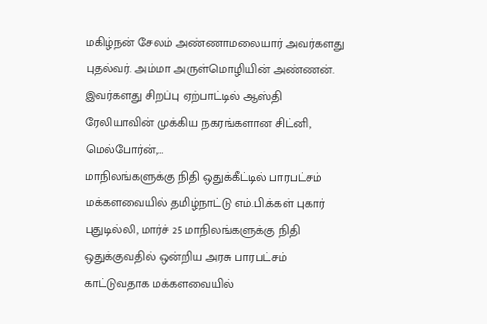மகிழ்நன் சேலம் அண்ணாமலையார் அவர்களது புதல்வர். அம்மா அருள்மொழியின் அண்ணன். இவர்களது சிறப்பு ஏற்பாட்டில் ஆஸ்தி ரேலியாவின் முக்கிய நகரங்களான சிட்னி, மெல்போர்ன்,…
மாநிலங்களுக்கு நிதி ஒதுக்கீட்டில் பாரபட்சம் மக்களவையில் தமிழ்நாட்டு எம்.பி.க்கள் புகார்
புதுடில்லி, மார்ச் 25 மாநிலங்களுக்கு நிதி ஒதுக்குவதில் ஒன்றிய அரசு பாரபட்சம் காட்டுவதாக மக்களவையில்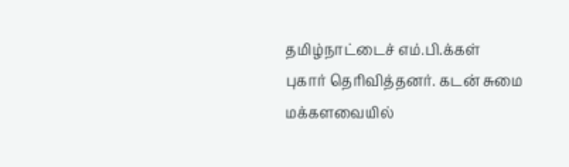தமிழ்நாட்டைச் எம்.பி.க்கள் புகார் தெரிவித்தனர். கடன் சுமை மக்களவையில்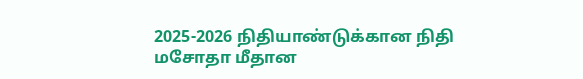2025-2026 நிதியாண்டுக்கான நிதி மசோதா மீதான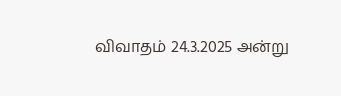விவாதம் 24.3.2025 அன்று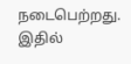நடைபெற்றது. இதில்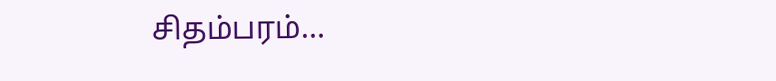சிதம்பரம்…